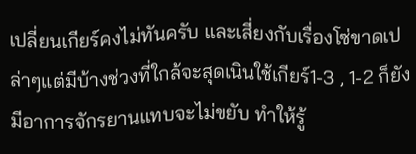เปลี่ยนเกียร์คงไม่ทันครับ และเสี่ยงกับเรื่องโซ่ขาดเปล่าๆแต่มีบ้างช่วงที่ใกล้จะสุดเนินใช้เกียร์1-3 , 1-2 ก็ยังมีอาการจักรยานแทบจะไม่ขยับ ทำให้รู้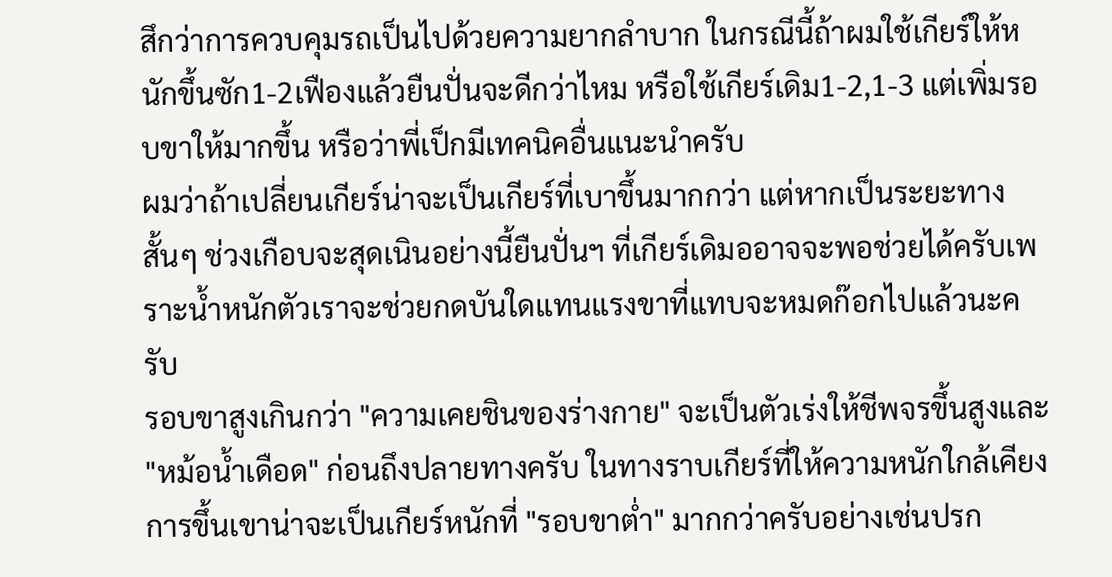สึกว่าการควบคุมรถเป็นไปด้วยความยากลำบาก ในกรณีนี้ถ้าผมใช้เกียร์ให้หนักขึ้นซัก1-2เฟืองแล้วยืนปั่นจะดีกว่าไหม หรือใช้เกียร์เดิม1-2,1-3 แต่เพิ่มรอบขาให้มากขึ้น หรือว่าพี่เป็กมีเทคนิคอื่นแนะนำครับ
ผมว่าถ้าเปลี่ยนเกียร์น่าจะเป็นเกียร์ที่เบาขึ้นมากกว่า แต่หากเป็นระยะทางสั้นๆ ช่วงเกือบจะสุดเนินอย่างนี้ยืนปั่นฯ ที่เกียร์เดิมออาจจะพอช่วยได้ครับเพราะน้ำหนักตัวเราจะช่วยกดบันใดแทนแรงขาที่แทบจะหมดก๊อกไปแล้วนะครับ
รอบขาสูงเกินกว่า "ความเคยชินของร่างกาย" จะเป็นตัวเร่งให้ชีพจรขึ้นสูงและ "หม้อน้ำเดือด" ก่อนถึงปลายทางครับ ในทางราบเกียร์ที่ให้ความหนักใกล้เคียงการขึ้นเขาน่าจะเป็นเกียร์หนักที่ "รอบขาต่ำ" มากกว่าครับอย่างเช่นปรก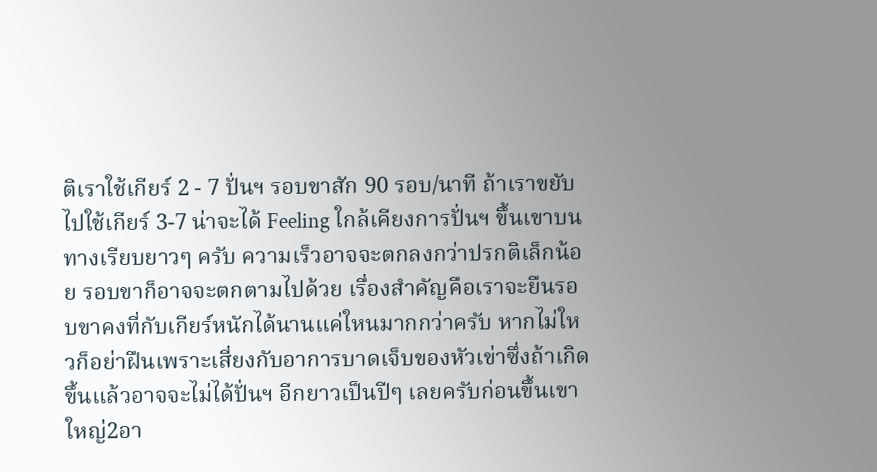ติเราใช้เกียร์ 2 - 7 ปั่นฯ รอบขาสัก 90 รอบ/นาที ถ้าเราขยับไปใช้เกียร์ 3-7 น่าจะได้ Feeling ใกล้เคียงการปั่นฯ ขึ้นเขาบนทางเรียบยาวๆ ครับ ความเร็วอาจจะตกลงกว่าปรกติเล็กน้อย รอบขาก็อาจจะตกตามไปด้วย เรื่องสำคัญคือเราจะยืนรอบขาคงที่กับเกียร์หนักได้นานแค่ใหนมากกว่าครับ หากไม่ใหวก็อย่าฝืนเพราะเสี่ยงกับอาการบาดเจ็บของหัวเข่าซึ่งถ้าเกิดขึ้นแล้วอาจจะไม่ได้ปั่นฯ อีกยาวเป็นปีๆ เลยครับก่อนขึ้นเขาใหญ่2อา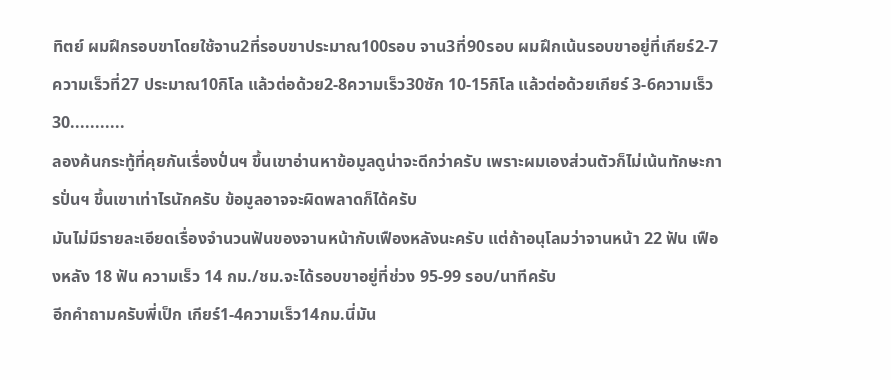ทิตย์ ผมฝึกรอบขาโดยใช้จาน2ที่รอบขาประมาณ100รอบ จาน3ที่90รอบ ผมฝึกเน้นรอบขาอยู่ที่เกียร์2-7ความเร็วที่27 ประมาณ10กิโล แล้วต่อด้วย2-8ความเร็ว30ซัก 10-15กิโล แล้วต่อด้วยเกียร์ 3-6ความเร็ว30...........
ลองค้นกระทู้ที่คุยกันเรื่องปั่นฯ ขึ้นเขาอ่านหาข้อมูลดูน่าจะดีกว่าครับ เพราะผมเองส่วนตัวก็ไม่เน้นทักษะการปั่นฯ ขึ้นเขาเท่าไรนักครับ ข้อมูลอาจจะผิดพลาดก็ได้ครับ
มันไม่มีรายละเอียดเรื่องจำนวนฟันของจานหน้ากับเฟืองหลังนะครับ แต่ถ้าอนุโลมว่าจานหน้า 22 ฟัน เฟืองหลัง 18 ฟัน ความเร็ว 14 กม./ชม.จะได้รอบขาอยู่ที่ช่วง 95-99 รอบ/นาทีครับ
อีกคำถามครับพี่เป็ก เกียร์1-4ความเร็ว14กม.นี่มัน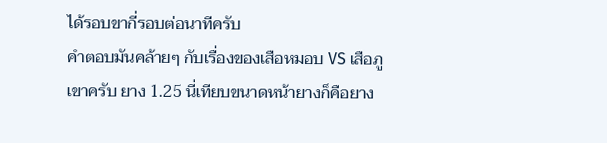ได้รอบขากี่รอบต่อนาทีครับ
คำตอบมันคล้ายๆ กับเรื่องของเสือหมอบ VS เสือภูเขาครับ ยาง 1.25 นี่เทียบขนาดหน้ายางก็คือยาง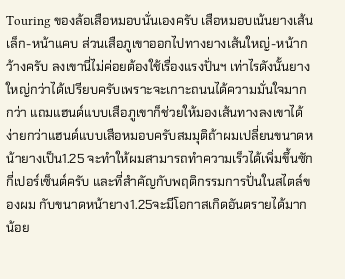Touring ของล้อเสือหมอบนั่นเองครับ เสือหมอบเน้นยางเส้นเล็ก-หน้าแคบ ส่วนเสือภูเขาออกไปทางยางเส้นใหญ่-หน้ากว้างครับ ลงเขานี่ไม่ค่อยต้องใช้เรื่องแรงปั่นฯ เท่าไรดังนั้นยางใหญ่กว่าได้เปรียบครับเพราะจะเกาะถนนได้ความมั่นใจมากกว่า แถมแฮนด์แบบเสือภูเขาก็ช่วยให้มองเส้นทางลงเขาได้ง่ายกว่าแฮนด์แบบเสือหมอบครับสมมุติถ้าผมเปลี่ยนขนาดหน้ายางเป็น1.25 จะทำให้ผมสามารถทำความเร็วได้เพิ่มขึ้นซักกี่เปอร์เซ็นต์ครับ และที่สำคัญกับพฤติกรรมการปั่นในสไตล์ของผม กับขนาดหน้ายาง1.25จะมีโอกาสเกิดอันตรายได้มากน้อย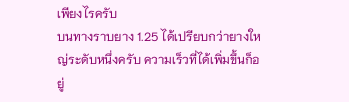เพียงไรครับ
บนทางราบยาง 1.25 ได้เปรียบกว่ายางใหญ่ระดับหนึ่งครับ ความเร็วที่ได้เพิ่มขึ้นก็อยู่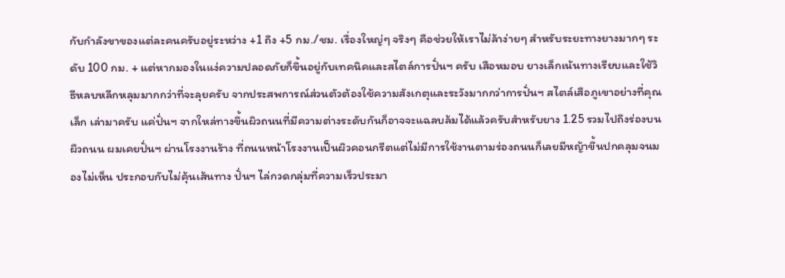กับกำลังขาของแต่ละคนครับอยู่ระหว่าง +1 ถึง +5 กม./ชม. เรื่องใหญ่ๆ จริงๆ คือช่วยให้เราไม่ล้าง่ายๆ สำหรับระยะทางยางมากๆ ระดับ 100 กม. + แต่หากมองในแง่ความปลอดภัยก็ขึ้นอยู่กับเทคนิคและสไตล์การปั่นฯ ครับ เสือหมอบ ยางเล็กเน้นทางเรียบและใช้วิธีหลบหลีกหลุมมากกว่าที่จะลุยครับ จากประสพการณ์ส่วนตัวต้องใช้ความสังเกตุและระวังมากกว่าการปั่นฯ สไตล์เสือภูเขาอย่างที่คุณ เล็ก เล่ามาครับ แค่ปั่นฯ จากใหล่ทางขึ้นผิวถนนที่มีความต่างระดับกันก็อาจจะแฉลบล้มได้แล้วครับสำหรับยาง 1.25 รวมไปถึงร่องบนผืวถนน ผมเคยปั่นฯ ผ่านโรงงานร้าง ที่ถนนหน้าโรงงานเป็นผิวคอนกรีตแต่ไม่มีการใช้งานตามร่องถนนก็เลยมีหญ้าขึ้นปกคลุมจนมองไม่เห็น ประกอบกับไม่คุ้นเส้นทาง ปั่นฯ ไล่กวดกลุ่มที่ความเร็วประมา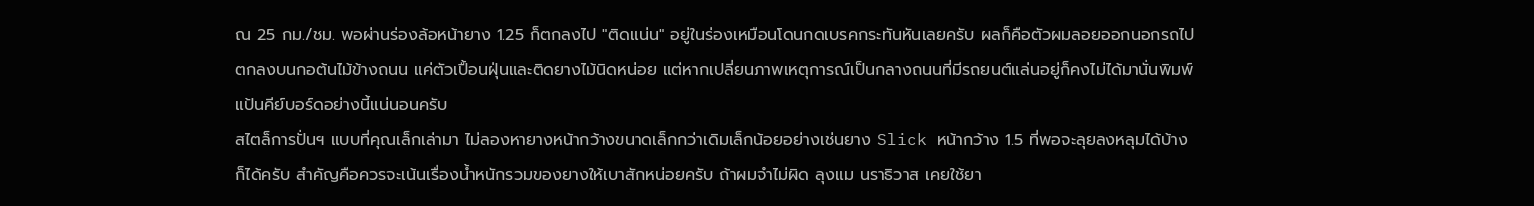ณ 25 กม./ชม. พอผ่านร่องล้อหน้ายาง 1.25 ก็ตกลงไป "ติดแน่น" อยู่ในร่องเหมือนโดนกดเบรคกระทันหันเลยครับ ผลก็คือตัวผมลอยออกนอกรถไปตกลงบนกอต้นไม้ข้างถนน แค่ตัวเปื้อนฝุ่นและติดยางไม้นิดหน่อย แต่หากเปลี่ยนภาพเหตุการณ์เป็นกลางถนนที่มีรถยนต์แล่นอยู่ก็คงไม่ได้มานั่นพิมพ์แป้นคีย์บอร์ดอย่างนี้แน่นอนครับ
สไตล็การปั่นฯ แบบที่คุณเล็กเล่ามา ไม่ลองหายางหน้ากว้างขนาดเล็กกว่าเดิมเล็กน้อยอย่างเช่นยาง Slick หน้ากว้าง 1.5 ที่พอจะลุยลงหลุมได้บ้างก็ได้ครับ สำคัญคือควรจะเน้นเรื่องน้ำหนักรวมของยางให้เบาสักหน่อยครับ ถ้าผมจำไม่ผิด ลุงแม นราธิวาส เคยใช้ยา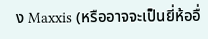ง Maxxis (หรืออาจจะเป็นยี่ห้ออื่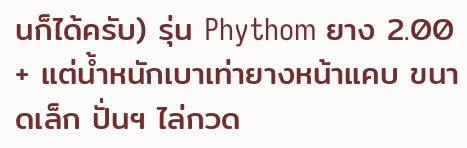นก็ได้ครับ) รุ่น Phythom ยาง 2.00 + แต่น้ำหนักเบาเท่ายางหน้าแคบ ขนาดเล็ก ปั่นฯ ไล่กวด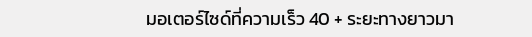มอเตอร์ไซด์ที่ความเร็ว 40 + ระยะทางยาวมา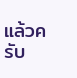แล้วครับ